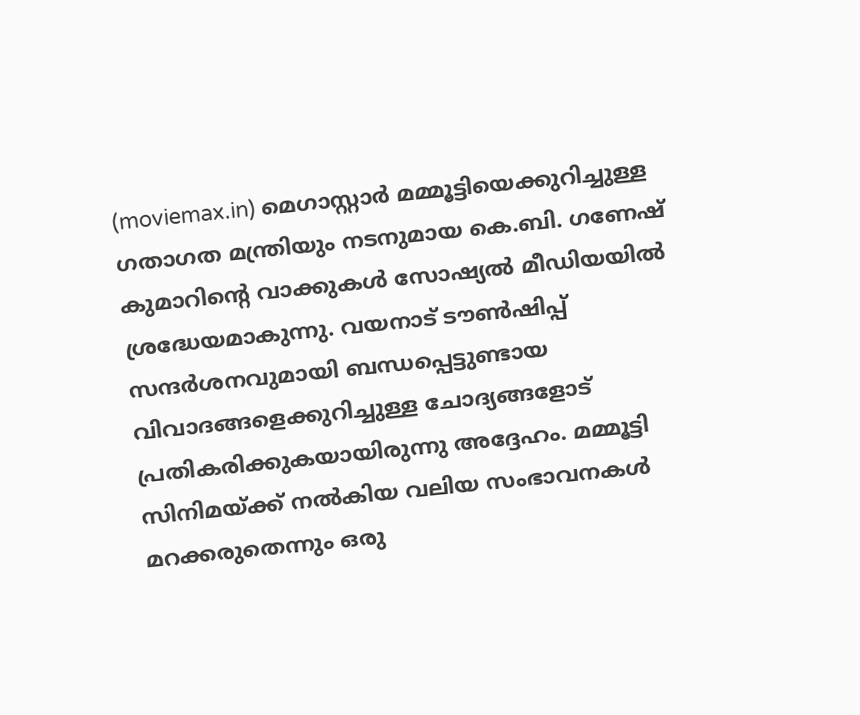(moviemax.in) മെഗാസ്റ്റാർ മമ്മൂട്ടിയെക്കുറിച്ചുള്ള ഗതാഗത മന്ത്രിയും നടനുമായ കെ.ബി. ഗണേഷ് കുമാറിന്റെ വാക്കുകൾ സോഷ്യൽ മീഡിയയിൽ ശ്രദ്ധേയമാകുന്നു. വയനാട് ടൗൺഷിപ്പ് സന്ദർശനവുമായി ബന്ധപ്പെട്ടുണ്ടായ വിവാദങ്ങളെക്കുറിച്ചുള്ള ചോദ്യങ്ങളോട് പ്രതികരിക്കുകയായിരുന്നു അദ്ദേഹം. മമ്മൂട്ടി സിനിമയ്ക്ക് നൽകിയ വലിയ സംഭാവനകൾ മറക്കരുതെന്നും ഒരു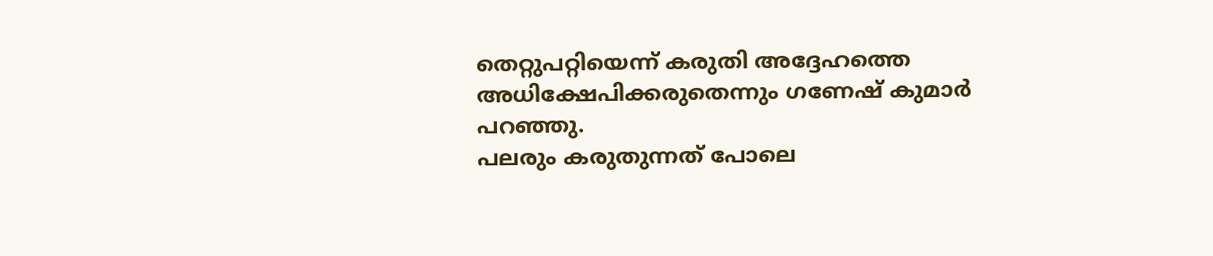തെറ്റുപറ്റിയെന്ന് കരുതി അദ്ദേഹത്തെ അധിക്ഷേപിക്കരുതെന്നും ഗണേഷ് കുമാർ പറഞ്ഞു.
പലരും കരുതുന്നത് പോലെ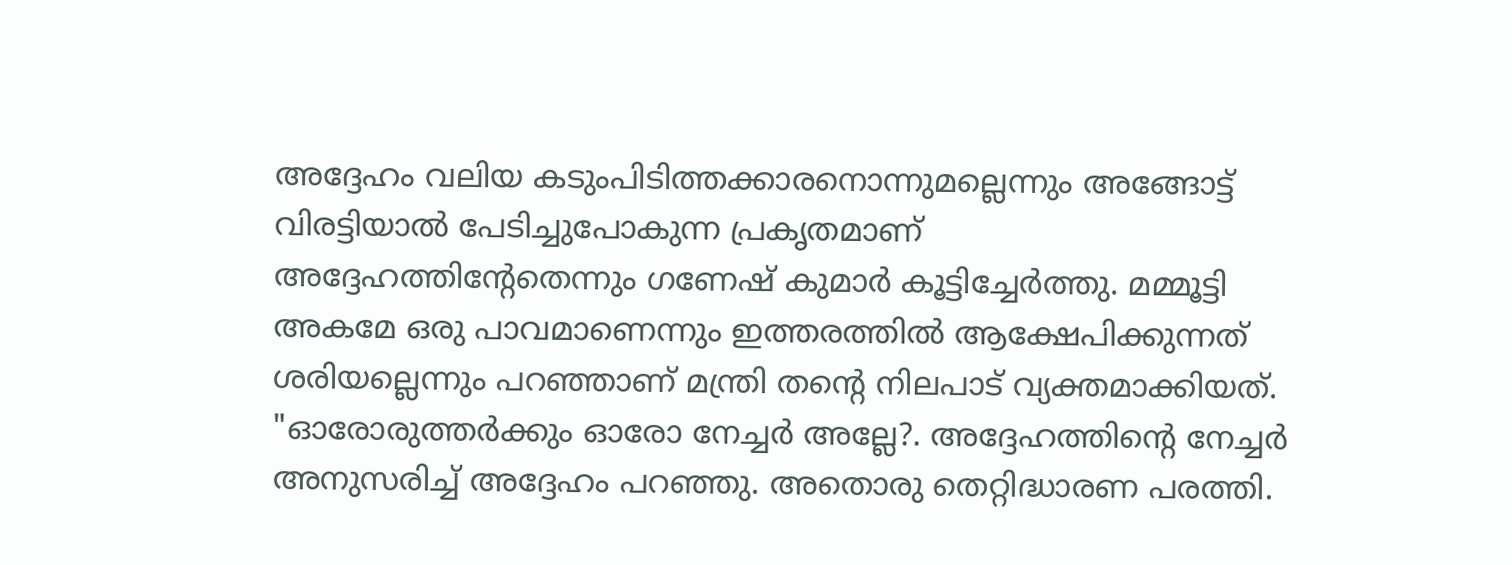അദ്ദേഹം വലിയ കടുംപിടിത്തക്കാരനൊന്നുമല്ലെന്നും അങ്ങോട്ട് വിരട്ടിയാൽ പേടിച്ചുപോകുന്ന പ്രകൃതമാണ് അദ്ദേഹത്തിന്റേതെന്നും ഗണേഷ് കുമാർ കൂട്ടിച്ചേർത്തു. മമ്മൂട്ടി അകമേ ഒരു പാവമാണെന്നും ഇത്തരത്തിൽ ആക്ഷേപിക്കുന്നത് ശരിയല്ലെന്നും പറഞ്ഞാണ് മന്ത്രി തന്റെ നിലപാട് വ്യക്തമാക്കിയത്.
"ഓരോരുത്തർക്കും ഓരോ നേച്ചർ അല്ലേ?. അദ്ദേഹത്തിന്റെ നേച്ചർ അനുസരിച്ച് അദ്ദേഹം പറഞ്ഞു. അതൊരു തെറ്റിദ്ധാരണ പരത്തി.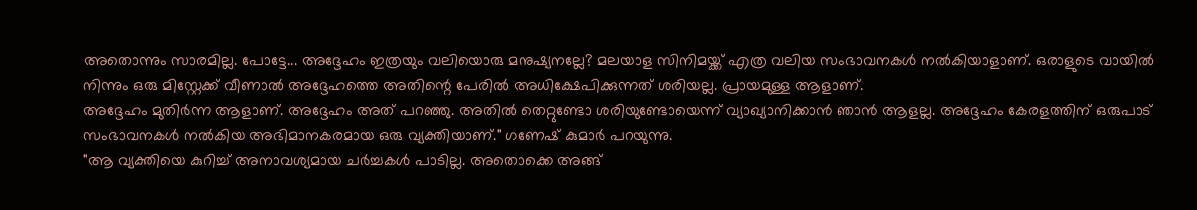അതൊന്നും സാരമില്ല. പോട്ടേ... അദ്ദേഹം ഇത്രയും വലിയൊരു മനുഷ്യനല്ലേ? മലയാള സിനിമയ്ക്ക് എത്ര വലിയ സംഭാവനകൾ നൽകിയാളാണ്. ഒരാളുടെ വായിൽ നിന്നും ഒരു മിസ്റ്റേക്ക് വീണാൽ അദ്ദേഹത്തെ അതിന്റെ പേരിൽ അധിക്ഷേപിക്കുന്നത് ശരിയല്ല. പ്രായമുള്ള ആളാണ്.
അദ്ദേഹം മുതിർന്ന ആളാണ്. അദ്ദേഹം അത് പറഞ്ഞു. അതിൽ തെറ്റുണ്ടോ ശരിയുണ്ടോയെന്ന് വ്യാഖ്യാനിക്കാൻ ഞാൻ ആളല്ല. അദ്ദേഹം കേരളത്തിന് ഒരുപാട് സംഭാവനകൾ നൽകിയ അഭിമാനകരമായ ഒരു വ്യക്തിയാണ്." ഗണേഷ് കുമാർ പറയുന്നു.
"ആ വ്യക്തിയെ കുറിച്ച് അനാവശ്യമായ ചർച്ചകൾ പാടില്ല. അതൊക്കെ അങ്ങ്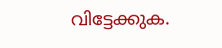വിട്ടേക്കുക.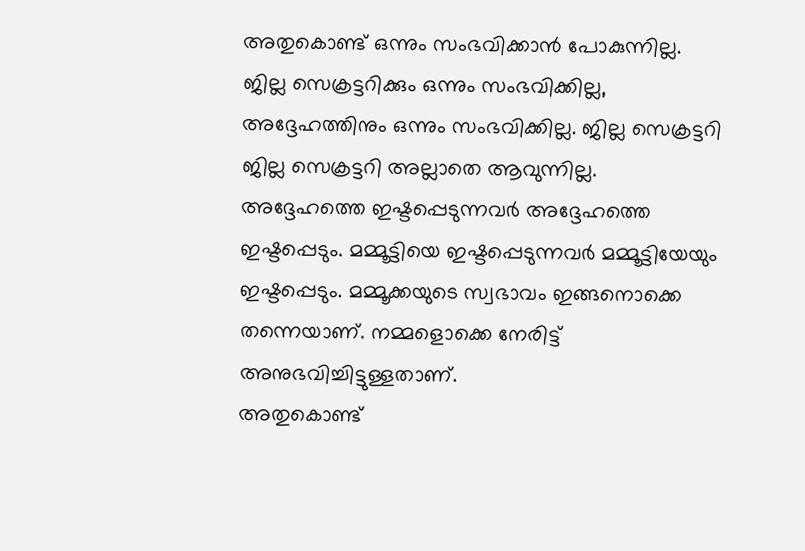അതുകൊണ്ട് ഒന്നും സംഭവിക്കാൻ പോകുന്നില്ല. ജില്ല സെക്രട്ടറിക്കും ഒന്നും സംഭവിക്കില്ല, അദ്ദേഹത്തിനും ഒന്നും സംഭവിക്കില്ല. ജില്ല സെക്രട്ടറി ജില്ല സെക്രട്ടറി അല്ലാതെ ആവുന്നില്ല. അദ്ദേഹത്തെ ഇഷ്ടപ്പെടുന്നവർ അദ്ദേഹത്തെ ഇഷ്ടപ്പെടും. മമ്മൂട്ടിയെ ഇഷ്ടപ്പെടുന്നവർ മമ്മൂട്ടിയേയും ഇഷ്ടപ്പെടും. മമ്മൂക്കയുടെ സ്വഭാവം ഇങ്ങനൊക്കെ തന്നെയാണ്. നമ്മളൊക്കെ നേരിട്ട് അനുഭവിച്ചിട്ടുള്ളതാണ്.
അതുകൊണ്ട്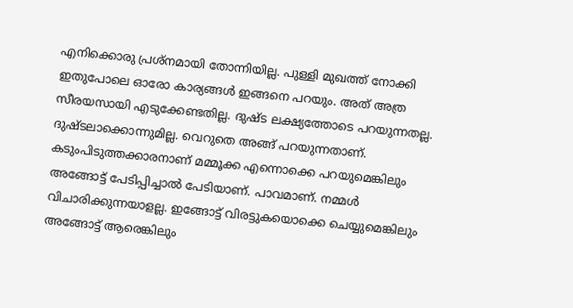എനിക്കൊരു പ്രശ്നമായി തോന്നിയില്ല. പുള്ളി മുഖത്ത് നോക്കി ഇതുപോലെ ഓരോ കാര്യങ്ങൾ ഇങ്ങനെ പറയും. അത് അത്ര സീരയസായി എടുക്കേണ്ടതില്ല. ദുഷ്ട ലക്ഷ്യത്തോടെ പറയുന്നതല്ല. ദുഷ്ടലാക്കൊന്നുമില്ല. വെറുതെ അങ്ങ് പറയുന്നതാണ്. കടുംപിടുത്തക്കാരനാണ് മമ്മൂക്ക എന്നൊക്കെ പറയുമെങ്കിലും അങ്ങോട്ട് പേടിപ്പിച്ചാൽ പേടിയാണ്. പാവമാണ്. നമ്മൾ വിചാരിക്കുന്നയാളല്ല. ഇങ്ങോട്ട് വിരട്ടുകയൊക്കെ ചെയ്യുമെങ്കിലും അങ്ങോട്ട് ആരെങ്കിലും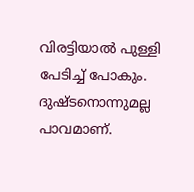വിരട്ടിയാൽ പുള്ളി പേടിച്ച് പോകും. ദുഷ്ടനൊന്നുമല്ല പാവമാണ്.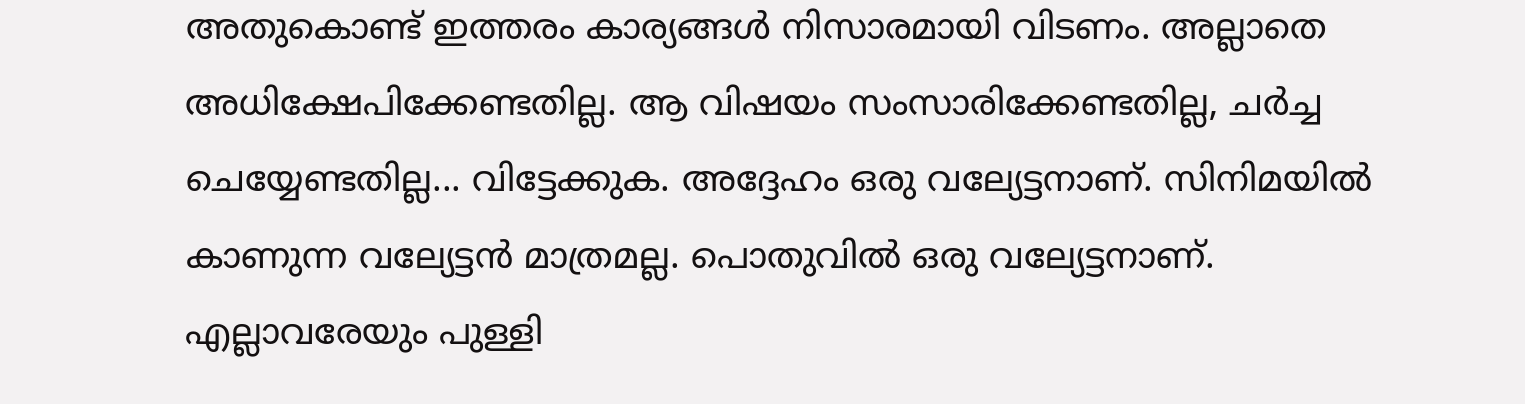അതുകൊണ്ട് ഇത്തരം കാര്യങ്ങൾ നിസാരമായി വിടണം. അല്ലാതെ അധിക്ഷേപിക്കേണ്ടതില്ല. ആ വിഷയം സംസാരിക്കേണ്ടതില്ല, ചർച്ച ചെയ്യേണ്ടതില്ല... വിട്ടേക്കുക. അദ്ദേഹം ഒരു വല്യേട്ടനാണ്. സിനിമയിൽ കാണുന്ന വല്യേട്ടൻ മാത്രമല്ല. പൊതുവിൽ ഒരു വല്യേട്ടനാണ്. എല്ലാവരേയും പുള്ളി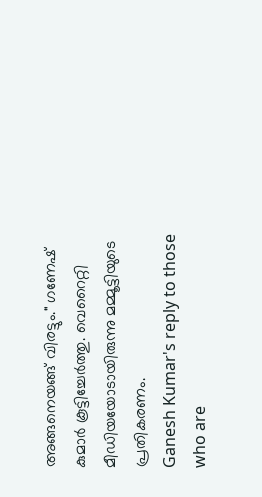അങ്ങനെയങ്ങ് വിരട്ടും." ഗണേഷ് കുമാർ കൂട്ടിച്ചേർത്തു. വെറൈറ്റി മീഡിയയോടായിരുന്നു മമ്മൂട്ടിയുടെ പ്രതികരണം.
Ganesh Kumar's reply to those who are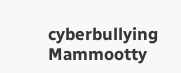cyberbullying Mammootty